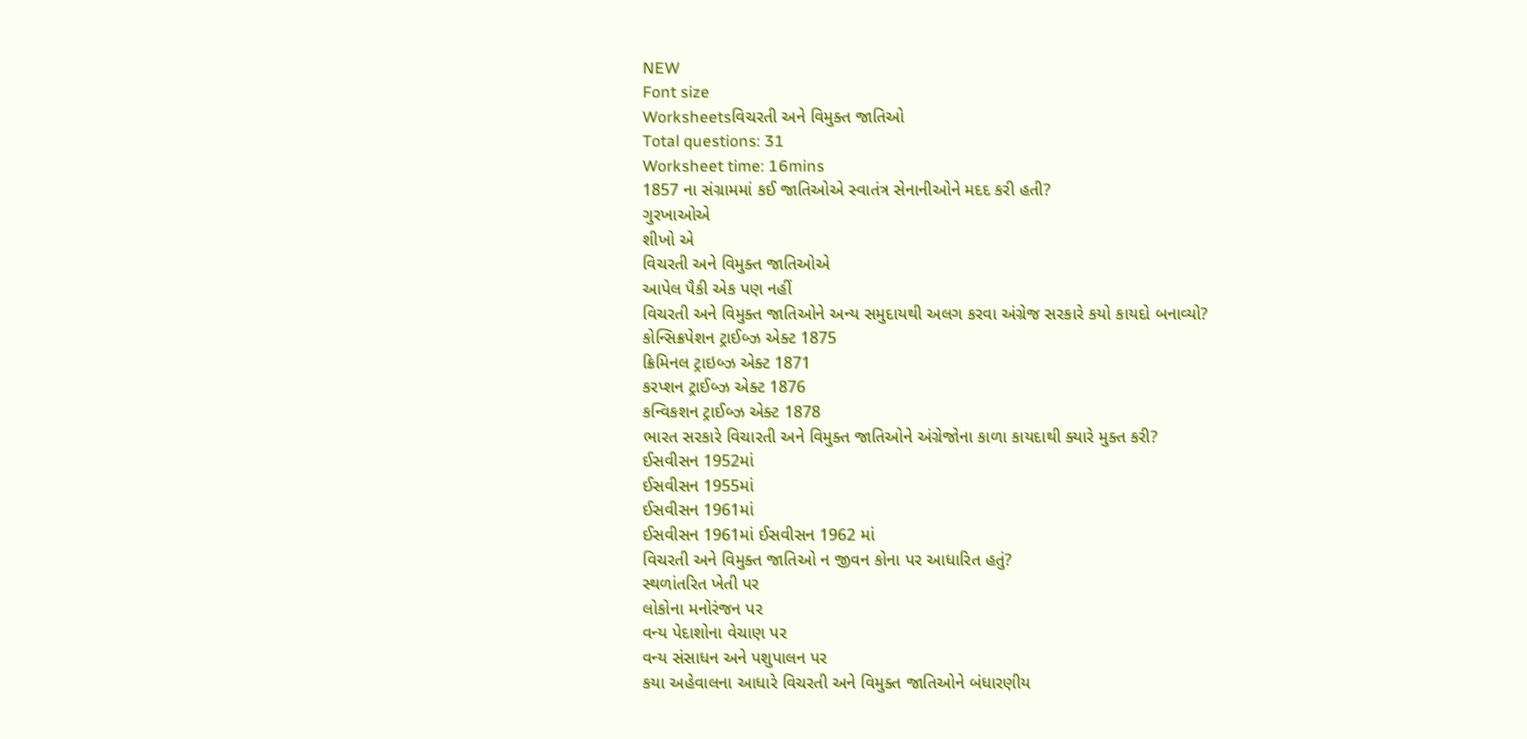NEW
Font size
Worksheetsવિચરતી અને વિમુક્ત જાતિઓ
Total questions: 31
Worksheet time: 16mins
1857 ના સંગ્રામમાં કઈ જાતિઓએ સ્વાતંત્ર સેનાનીઓને મદદ કરી હતી?
ગુરખાઓએ
શીખો એ
વિચરતી અને વિમુક્ત જાતિઓએ
આપેલ પૈકી એક પણ નહીં
વિચરતી અને વિમુક્ત જાતિઓને અન્ય સમુદાયથી અલગ કરવા અંગ્રેજ સરકારે કયો કાયદો બનાવ્યો?
કોન્સિક્રપેશન ટ્રાઈબ્ઝ એક્ટ 1875
ક્રિમિનલ ટ્રાઇબ્ઝ એક્ટ 1871
કરપ્શન ટ્રાઈબ્ઝ એક્ટ 1876
કન્વિકશન ટ્રાઈબ્ઝ એક્ટ 1878
ભારત સરકારે વિચારતી અને વિમુક્ત જાતિઓને અંગ્રેજોના કાળા કાયદાથી ક્યારે મુક્ત કરી?
ઈસવીસન 1952માં
ઈસવીસન 1955માં
ઈસવીસન 1961માં
ઈસવીસન 1961માં ઈસવીસન 1962 માં
વિચરતી અને વિમુક્ત જાતિઓ ન જીવન કોના પર આધારિત હતું?
સ્થળાંતરિત ખેતી પર
લોકોના મનોરંજન પર
વન્ય પેદાશોના વેચાણ પર
વન્ય સંસાધન અને પશુપાલન પર
કયા અહેવાલના આધારે વિચરતી અને વિમુક્ત જાતિઓને બંધારણીય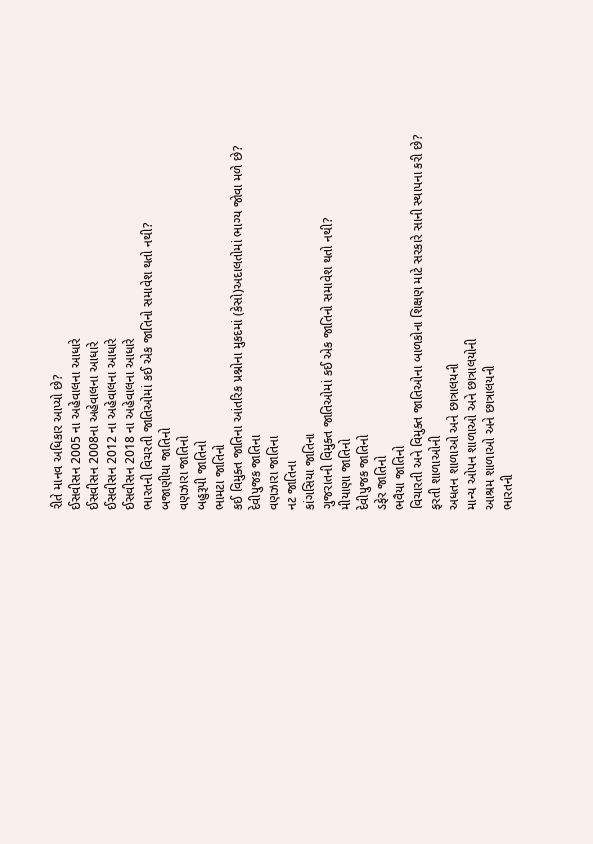રીતે માનવ અધિકાર આપ્યો છે?
ઈસવીસન 2005 ના અહેવાલના આધારે
ઈસવીસન 2008ના અહેવાલના આધારે
ઈસવીસન 2012 ના અહેવાલના આધારે
ઈસવીસન 2018 ના અહેવાલના આધારે
ભારતની વિચરતી જાતિઓમાં કઈ એક જાતિનો સમાવેશ થતો નથી?
બજાણીયા જાતિનો
વણઝારા જાતિનો
બહુરૂપી જાતિનો
ભામટા જાતિનો
કઈ વિમુક્ત જાતિના આંતરિક પ્રશ્નોના મુકદમાં (કેસો)અદાલતોમાં ભાગ્ય જોવા મળે છે?
દેવીપુજક જાતિના
વણઝારા જાતિના
નટ જાતિના
કાંગસિયા જાતિના
ગુજરાતની વિમુક્ત જાતિઓમાં કઈ એક જાતિનો સમાવેશ થતો નથી?
મીયાણા જાતિનો
દેવીપુજક જાતિનો
ડફેર જાતિનો
ભવૈયા જાતિનો
વિચારતી અને વિમુક્ત જાતિઓના બાળકોના શિક્ષણ માટે સરકારે સાની સ્થાપના કરી છે?
ફરતી શાળાઓની
અધતન શાળાઓ અને છાત્રાલયની
માન્ય ઓપન શાળાઓ અને છાત્રાલયોની
આશ્રમ શાળાઓ અને છાત્રાલયની
ભારતની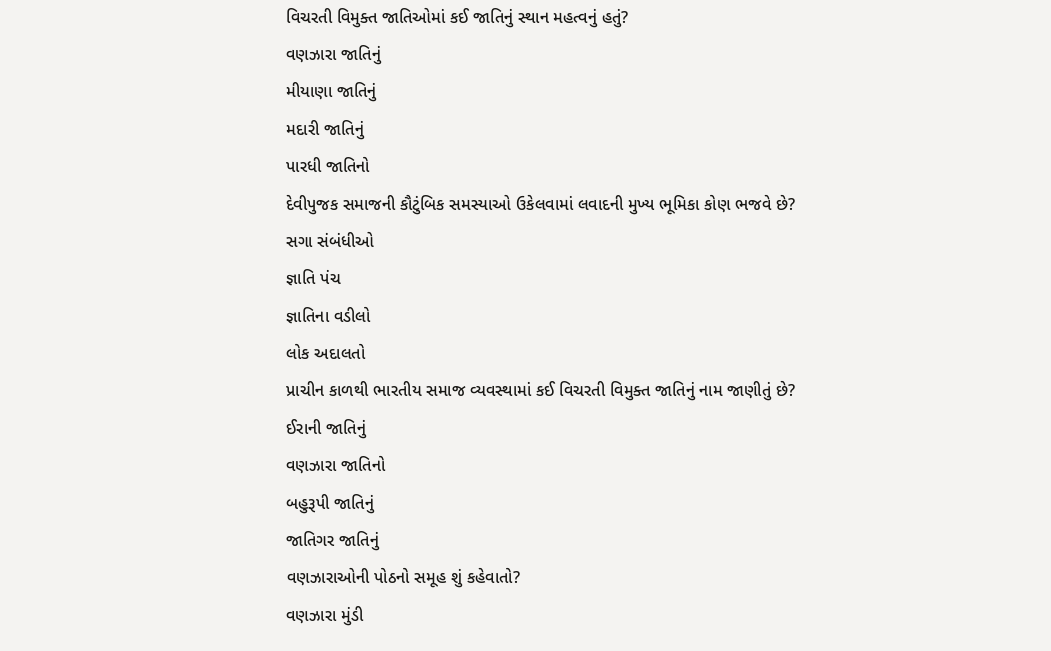વિચરતી વિમુક્ત જાતિઓમાં કઈ જાતિનું સ્થાન મહત્વનું હતું?
વણઝારા જાતિનું
મીયાણા જાતિનું
મદારી જાતિનું
પારધી જાતિનો
દેવીપુજક સમાજની કૌટુંબિક સમસ્યાઓ ઉકેલવામાં લવાદની મુખ્ય ભૂમિકા કોણ ભજવે છે?
સગા સંબંધીઓ
જ્ઞાતિ પંચ
જ્ઞાતિના વડીલો
લોક અદાલતો
પ્રાચીન કાળથી ભારતીય સમાજ વ્યવસ્થામાં કઈ વિચરતી વિમુક્ત જાતિનું નામ જાણીતું છે?
ઈરાની જાતિનું
વણઝારા જાતિનો
બહુરૂપી જાતિનું
જાતિગર જાતિનું
વણઝારાઓની પોઠનો સમૂહ શું કહેવાતો?
વણઝારા મુંડી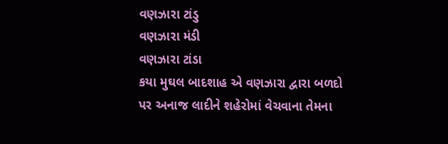વણઝારા ટાંડુ
વણઝારા મંડી
વણઝારા ટાંડા
કયા મુઘલ બાદશાહ એ વણઝારા દ્વારા બળદો પર અનાજ લાદીને શહેરોમાં વેચવાના તેમના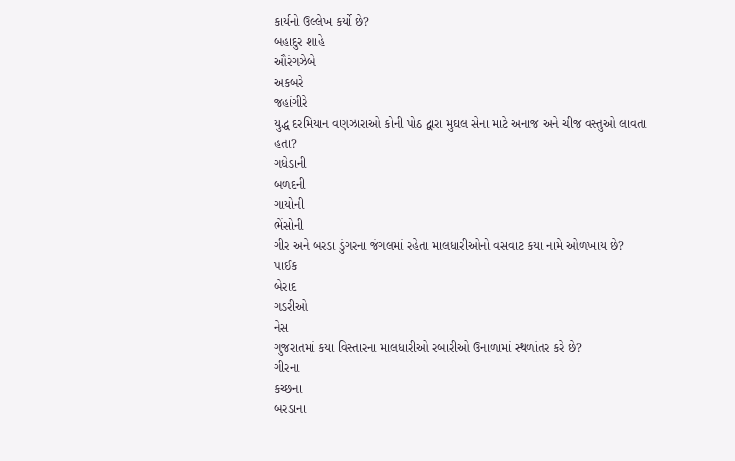કાર્યનો ઉલ્લેખ કર્યો છે?
બહાદુર શાહે
ઔરંગઝેબે
અકબરે
જહાંગીરે
યુદ્ધ દરમિયાન વણઝારાઓ કોની પોઠ દ્વારા મુઘલ સેના માટે અનાજ અને ચીજ વસ્તુઓ લાવતા હતા?
ગધેડાની
બળદની
ગાયોની
ભેંસોની
ગીર અને બરડા ડુંગરના જંગલમાં રહેતા માલધારીઓનો વસવાટ કયા નામે ઓળખાય છે?
પાઈક
બેરાદ
ગડરીઓ
નેસ
ગુજરાતમાં કયા વિસ્તારના માલધારીઓ રબારીઓ ઉનાળામાં સ્થળાંતર કરે છે?
ગીરના
કચ્છના
બરડાના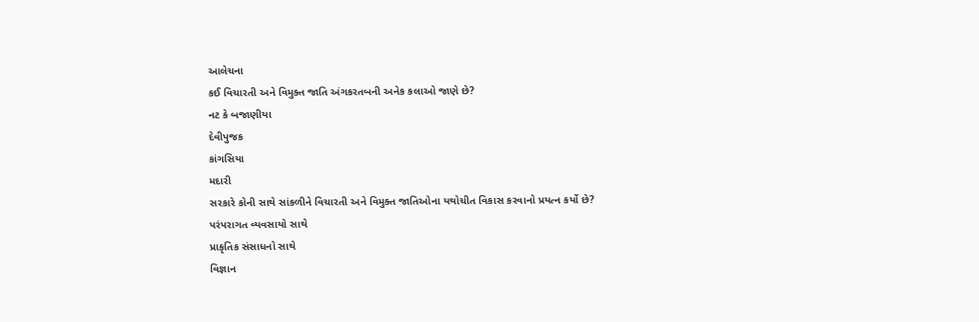આલેચના
કઈ વિચારતી અને વિમુક્ત જાતિ અંગકરતબની અનેક કલાઓ જાણે છે?
નટ કે બજાણીયા
દેવીપુજક
કાંગસિયા
મદારી
સરકારે કોની સાથે સાંકળીને વિચારતી અને વિમુક્ત જાતિઓના યથોચીત વિકાસ કરવાનો પ્રયત્ન કર્યો છે?
પરંપરાગત વ્યવસાયો સાથે
પ્રાકૃતિક સંસાધનો સાથે
વિજ્ઞાન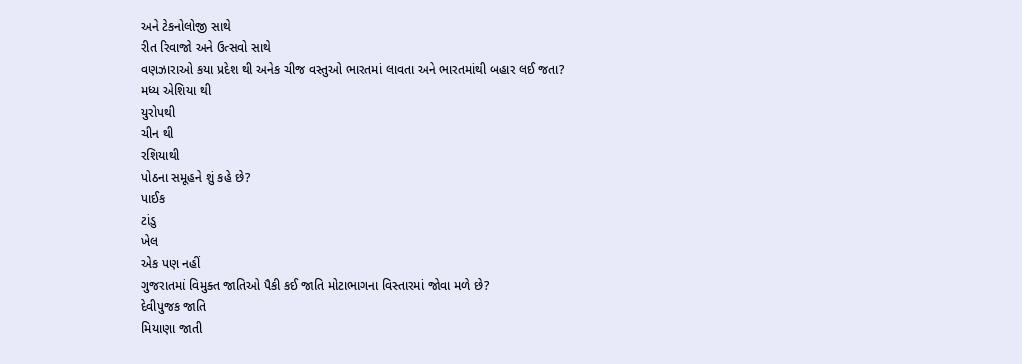અને ટેકનોલોજી સાથે
રીત રિવાજો અને ઉત્સવો સાથે
વણઝારાઓ કયા પ્રદેશ થી અનેક ચીજ વસ્તુઓ ભારતમાં લાવતા અને ભારતમાંથી બહાર લઈ જતા?
મધ્ય એશિયા થી
યુરોપથી
ચીન થી
રશિયાથી
પોઠના સમૂહને શું કહે છે?
પાઈક
ટાંડુ
ખેલ
એક પણ નહીં
ગુજરાતમાં વિમુક્ત જાતિઓ પૈકી કઈ જાતિ મોટાભાગના વિસ્તારમાં જોવા મળે છે?
દેવીપુજક જાતિ
મિયાણા જાતી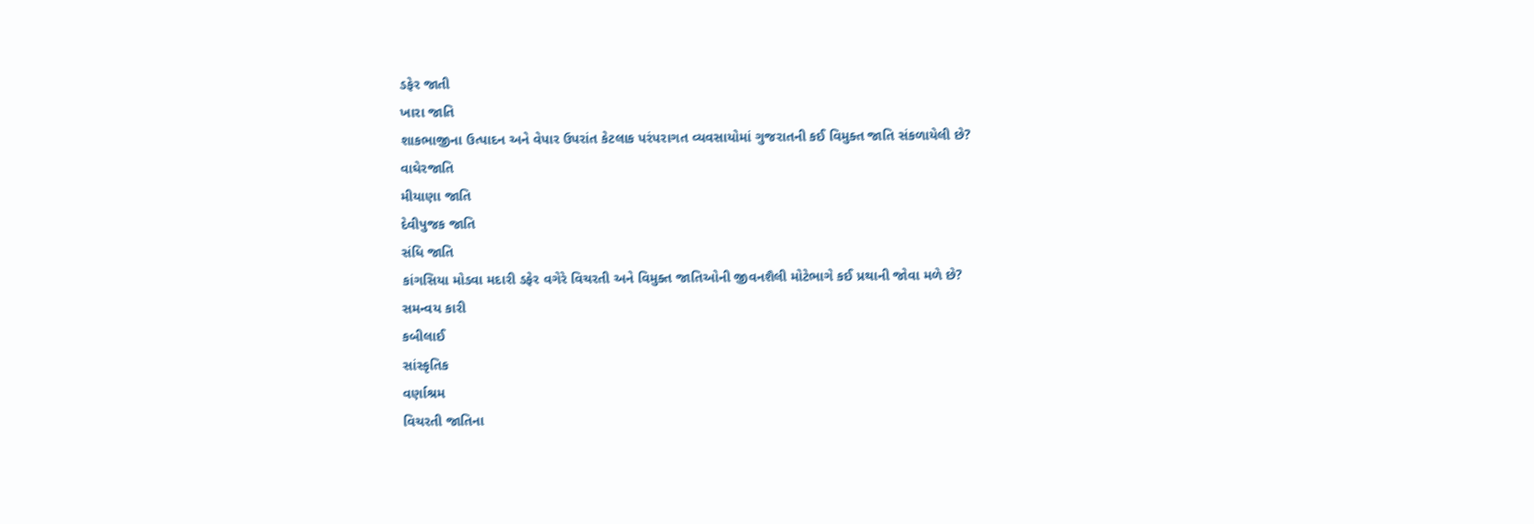ડફેર જાતી
ખારા જાતિ
શાકભાજીના ઉત્પાદન અને વેપાર ઉપરાંત કેટલાક પરંપરાગત વ્યવસાયોમાં ગુજરાતની કઈ વિમુક્ત જાતિ સંકળાયેલી છે?
વાઘેરજાતિ
મીયાણા જાતિ
દેવીપુજક જાતિ
સંધિ જાતિ
કાંગસિયા મોડવા મદારી ડફેર વગેરે વિચરતી અને વિમુક્ત જાતિઓની જીવનશૈલી મોટેભાગે કઈ પ્રથાની જોવા મળે છે?
સમન્વય કારી
કબીલાઈ
સાંસ્કૃતિક
વર્ણાશ્રમ
વિચરતી જાતિના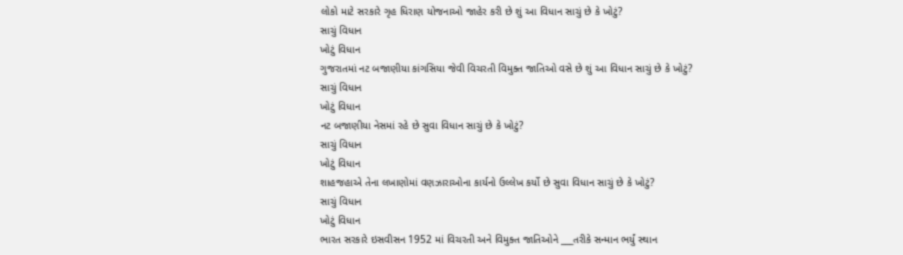લોકો માટે સરકારે ગૃહ ધિરાણ યોજનાઓ જાહેર કરી છે શું આ વિધાન સાચું છે કે ખોટું?
સાચું વિધાન
ખોટું વિધાન
ગુજરાતમાં નટ બજાણીયા કાંગસિયા જેવી વિચરતી વિમુક્ત જાતિઓ વસે છે શું આ વિધાન સાચું છે કે ખોટું?
સાચું વિધાન
ખોટું વિધાન
નટ બજાણીયા નેસમાં રહે છે સુવા વિધાન સાચું છે કે ખોટું?
સાચું વિધાન
ખોટું વિધાન
શાહજહાએ તેના લખાણોમાં વણઝારાઓના કાર્યનો ઉલ્લેખ કર્યો છે સુવા વિધાન સાચું છે કે ખોટું?
સાચું વિધાન
ખોટું વિધાન
ભારત સરકારે ઇસવીસન 1952 માં વિચરતી અને વિમુક્ત જાતિઓને ___તરીકે સન્માન ભર્યું સ્થાન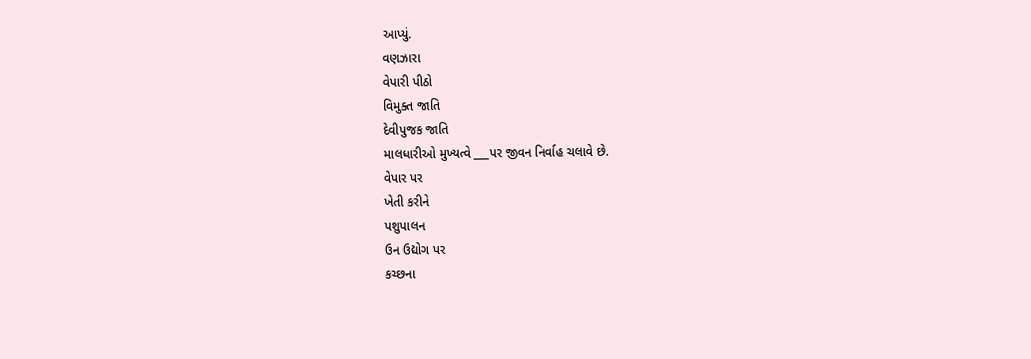આપ્યું.
વણઝારા
વેપારી પીઠો
વિમુક્ત જાતિ
દેવીપુજક જાતિ
માલધારીઓ મુખ્યત્વે ___પર જીવન નિર્વાહ ચલાવે છે.
વેપાર પર
ખેતી કરીને
પશુપાલન
ઉન ઉદ્યોગ પર
કચ્છના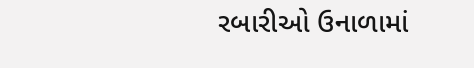રબારીઓ ઉનાળામાં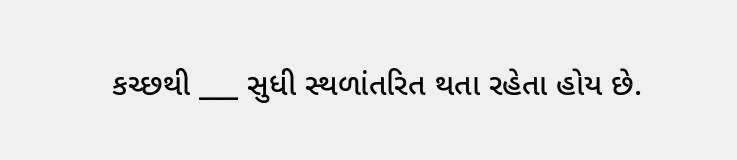કચ્છથી ___ સુધી સ્થળાંતરિત થતા રહેતા હોય છે.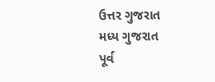ઉત્તર ગુજરાત
મધ્ય ગુજરાત
પૂર્વ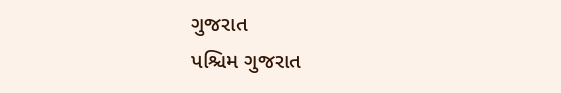ગુજરાત
પશ્ચિમ ગુજરાત